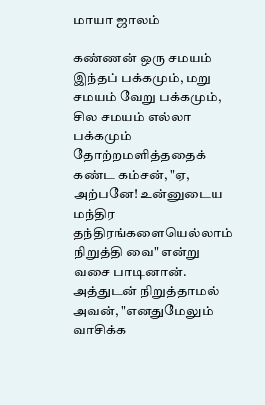மாயா ஜாலம்

கண்ணன் ஒரு சமயம் இந்தப் பக்கமும், மறு சமயம் வேறு பக்கமும், சில சமயம் எல்லா பக்கமும் தோற்றமளித்ததைக் கண்ட கம்சன், "ஏ, அற்பனே! உன்னுடைய மந்திர தந்திரங்களையெல்லாம் நிறுத்தி வை" என்று வசை பாடினான். அத்துடன் நிறுத்தாமல் அவன், "எனதுமேலும் வாசிக்க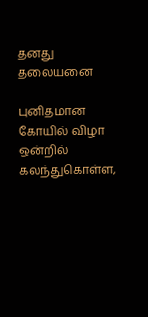தனது தலையனை

புனிதமான கோயில் விழா ஒன்றில் கலந்துகொள்ள,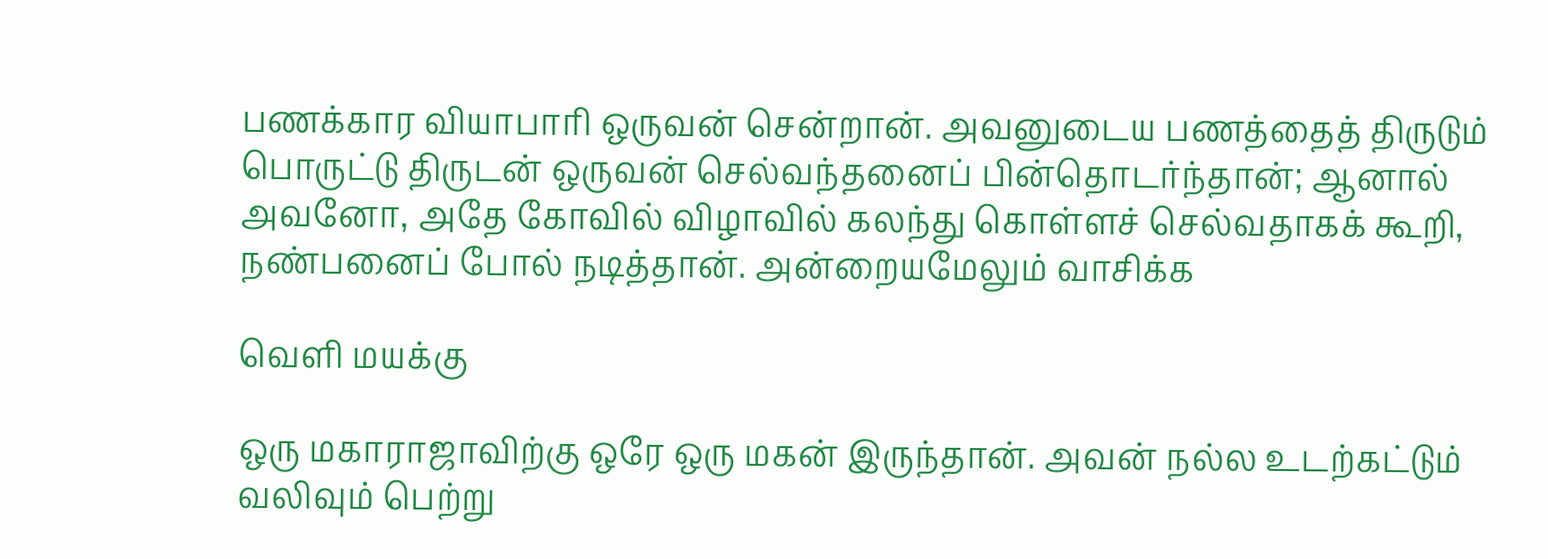பணக்கார வியாபாரி ஒருவன் சென்றான். அவனுடைய பணத்தைத் திருடும் பொருட்டு திருடன் ஒருவன் செல்வந்தனைப் பின்தொடர்ந்தான்; ஆனால் அவனோ, அதே கோவில் விழாவில் கலந்து கொள்ளச் செல்வதாகக் கூறி, நண்பனைப் போல் நடித்தான். அன்றையமேலும் வாசிக்க

வெளி மயக்கு

ஒரு மகாராஜாவிற்கு ஒரே ஒரு மகன் இருந்தான். அவன் நல்ல உடற்கட்டும் வலிவும் பெற்று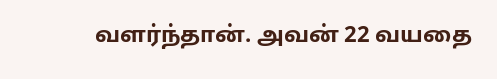வளர்ந்தான். அவன் 22 வயதை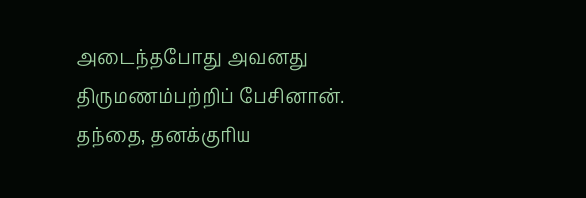அடைந்தபோது அவனது திருமணம்பற்றிப் பேசினான். தந்தை, தனக்குரிய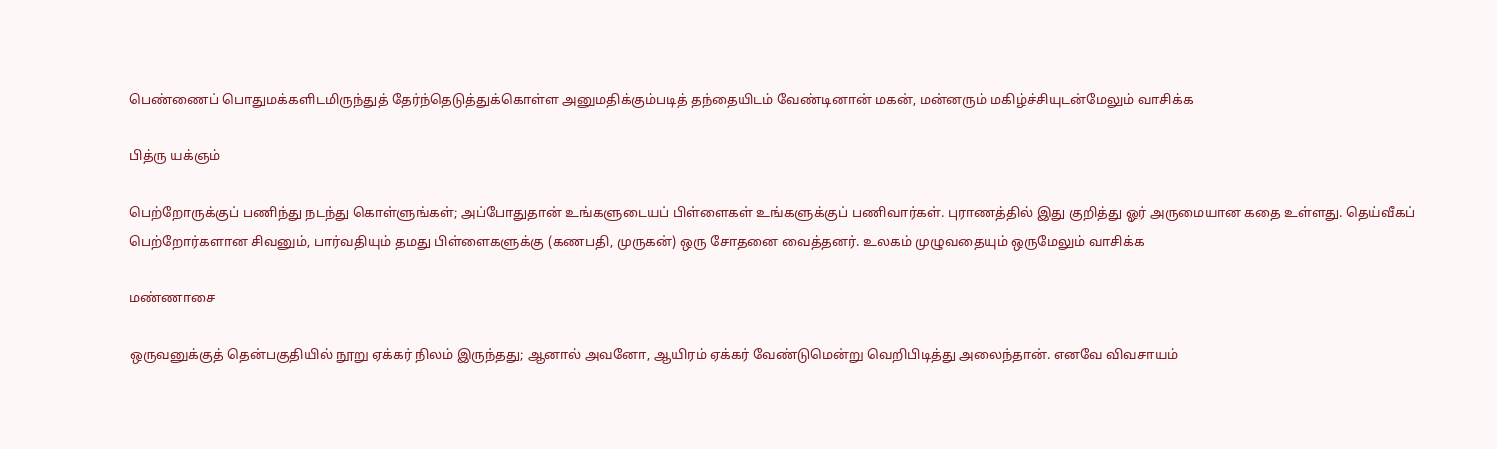பெண்ணைப் பொதுமக்களிடமிருந்துத் தேர்ந்தெடுத்துக்கொள்ள அனுமதிக்கும்படித் தந்தையிடம் வேண்டினான் மகன், மன்னரும் மகிழ்ச்சியுடன்மேலும் வாசிக்க

பித்ரு யக்ஞம்

பெற்றோருக்குப் பணிந்து நடந்து கொள்ளுங்கள்; அப்போதுதான் உங்களுடையப் பிள்ளைகள் உங்களுக்குப் பணிவார்கள். புராணத்தில் இது குறித்து ஓர் அருமையான கதை உள்ளது. தெய்வீகப் பெற்றோர்களான சிவனும், பார்வதியும் தமது பிள்ளைகளுக்கு (கணபதி, முருகன்) ஒரு சோதனை வைத்தனர். உலகம் முழுவதையும் ஒருமேலும் வாசிக்க

மண்ணாசை

ஒருவனுக்குத் தென்பகுதியில் நூறு ஏக்கர் நிலம் இருந்தது; ஆனால் அவனோ, ஆயிரம் ஏக்கர் வேண்டுமென்று வெறிபிடித்து அலைந்தான். எனவே விவசாயம்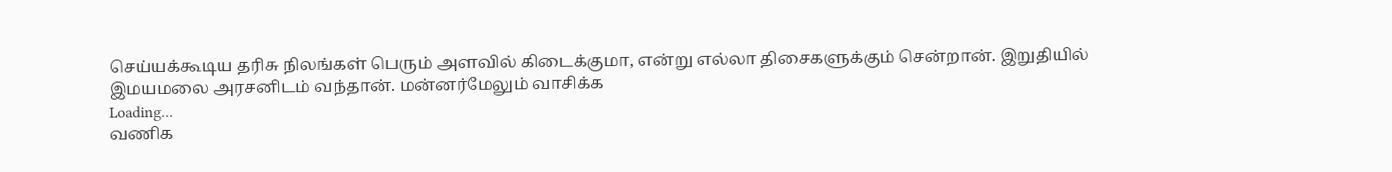செய்யக்கூடிய தரிசு நிலங்கள் பெரும் அளவில் கிடைக்குமா, என்று எல்லா திசைகளுக்கும் சென்றான். இறுதியில் இமயமலை அரசனிடம் வந்தான். மன்னர்மேலும் வாசிக்க
Loading...
வணிக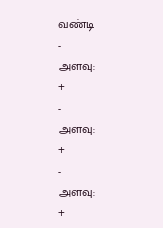வண்டி
-
அளவு:
+
-
அளவு:
+
-
அளவு:
+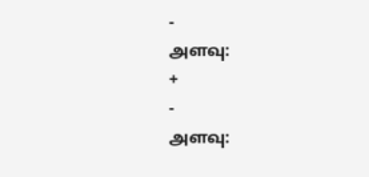-
அளவு:
+
-
அளவு: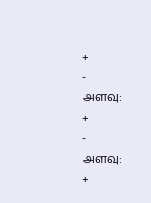+
-
அளவு:
+
-
அளவு:
+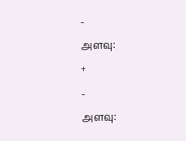-
அளவு:
+
-
அளவு: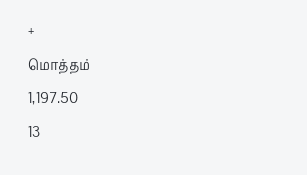+
மொத்தம்
1,197.50
13